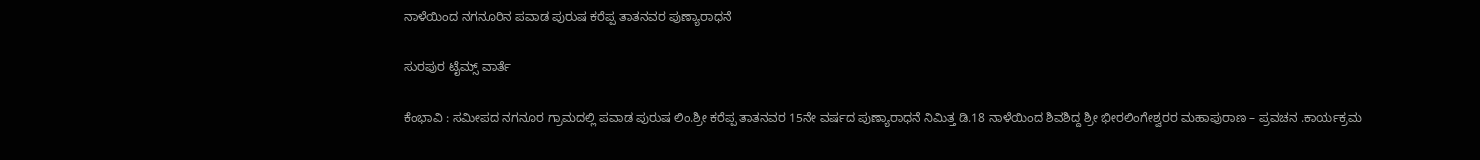ನಾಳೆಯಿಂದ ನಗನೂರಿನ ಪವಾಡ ಪುರುಷ ಕರೆಪ್ಪ ತಾತನವರ ಪುಣ್ಯಾರಾಧನೆ

ಸುರಪುರ ಟೈಮ್ಸ್ ವಾರ್ತೆ

ಕೆಂಭಾವಿ : ಸಮೀಪದ ನಗನೂರ ಗ್ರಾಮದಲ್ಲಿ ಪವಾಡ ಪುರುಷ ಲಿಂ.ಶ್ರೀ ಕರೆಪ್ಪ ತಾತನವರ 15ನೇ ವರ್ಷದ ಪುಣ್ಯಾರಾಧನೆ ನಿಮಿತ್ತ ಡಿ.18 ನಾಳೆಯಿಂದ ಶಿವಶಿದ್ದ ಶ್ರೀ ಭೀರಲಿಂಗೇಶ್ವರರ ಮಹಾಪುರಾಣ – ಪ್ರವಚನ .ಕಾರ್ಯಕ್ರಮ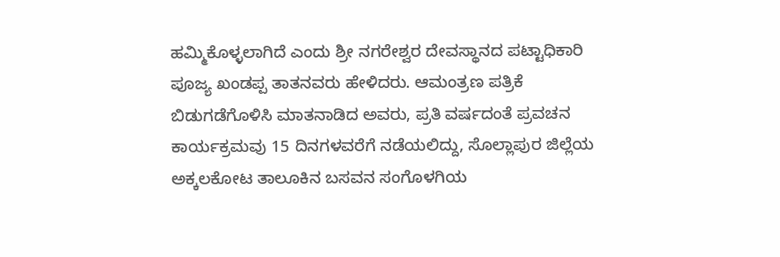ಹಮ್ಮಿಕೊಳ್ಳಲಾಗಿದೆ ಎಂದು ಶ್ರೀ ನಗರೇಶ್ವರ ದೇವಸ್ಥಾನದ ಪಟ್ಟಾಧಿಕಾರಿ ಪೂಜ್ಯ ಖಂಡಪ್ಪ ತಾತನವರು ಹೇಳಿದರು. ಆಮಂತ್ರಣ ಪತ್ರಿಕೆ ಬಿಡುಗಡೆಗೊಳಿಸಿ ಮಾತನಾಡಿದ ಅವರು, ಪ್ರತಿ ವರ್ಷದಂತೆ ಪ್ರವಚನ ಕಾರ್ಯಕ್ರಮವು 15 ದಿನಗಳವರೆಗೆ ನಡೆಯಲಿದ್ದು, ಸೊಲ್ಲಾಪುರ ಜಿಲ್ಲೆಯ ಅಕ್ಕಲಕೋಟ ತಾಲೂಕಿನ ಬಸವನ ಸಂಗೊಳಗಿಯ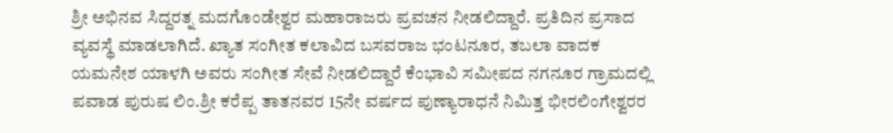ಶ್ರೀ ಅಭಿನವ ಸಿದ್ದರತ್ನ ಮದಗೊಂಡೇಶ್ವರ ಮಹಾರಾಜರು ಪ್ರವಚನ ನೀಡಲಿದ್ದಾರೆ. ಪ್ರತಿದಿನ ಪ್ರಸಾದ ವ್ಯವಸ್ಥೆ ಮಾಡಲಾಗಿದೆ. ಖ್ಯಾತ ಸಂಗೀತ ಕಲಾವಿದ ಬಸವರಾಜ ಭಂಟನೂರ, ತಬಲಾ ವಾದಕ ಯಮನೇಶ ಯಾಳಗಿ ಅವರು ಸಂಗೀತ ಸೇವೆ ನೀಡಲಿದ್ದಾರೆ ಕೆಂಭಾವಿ ಸಮೀಪದ ನಗನೂರ ಗ್ರಾಮದಲ್ಲಿ ಪವಾಡ ಪುರುಷ ಲಿಂ.ಶ್ರೀ ಕರೆಪ್ಪ ತಾತನವರ 15ನೇ ವರ್ಷದ ಪುಣ್ಯಾರಾಧನೆ ನಿಮಿತ್ತ ಭೀರಲಿಂಗೇಶ್ವರರ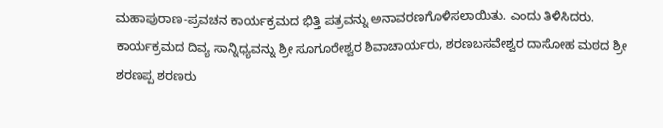ಮಹಾಪುರಾಣ-ಪ್ರವಚನ ಕಾರ್ಯಕ್ರಮದ ಭಿತ್ತಿ ಪತ್ರವನ್ನು ಅನಾವರಣಗೊಳಿಸಲಾಯಿತು. ಎಂದು ತಿಳಿಸಿದರು. ಕಾರ್ಯಕ್ರಮದ ದಿವ್ಯ ಸಾನ್ನಿಧ್ಯವನ್ನು ಶ್ರೀ ಸೂಗೂರೇಶ್ವರ ಶಿವಾಚಾರ್ಯರು, ಶರಣಬಸವೇಶ್ವರ ದಾಸೋಹ ಮಠದ ಶ್ರೀ ಶರಣಪ್ಪ ಶರಣರು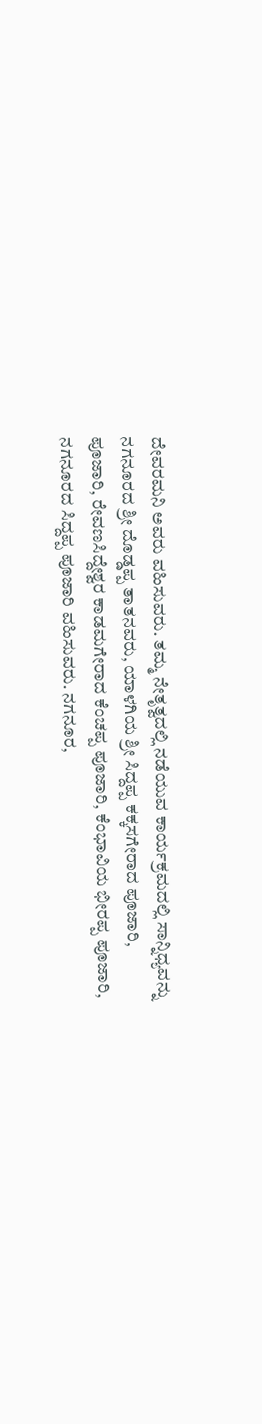ದೇವರಮನಿ ಅವರು ವಹಿಸುವರು. ತಮ್ಮ ನೇತೃತ್ವದಲ್ಲಿ ನಡೆಯುವ ಕಾರ್ಯಕ್ರಮದಲ್ಲಿ ಸಾನ್ನಿಧ್ಯವನ್ನು ನಗನೂರದ ಶ್ರೀ ದೊಡ್ಡಪ್ಪ ತಾತನವರು, ಯಾಳಗಿಯ ಶ್ರೀ ಸಿದ್ದಪ್ಪ ಕಕ್ಕಸಗೇರಾದ ಪೂಜಾರಿ, ಪೂಜಾರಿ, ರೇವಣಸಿದ್ದೇಶ್ವರ ಕಾಡಮಗೇರಾದ ಕೆಂಚಪ್ಪ ಪೂಜಾರಿ, ಕೆಂಭಾವಿಯ ಭೀರಪ್ಪ ಪೂಜಾರಿ, ನಗನೂರದ ಸಿದ್ದಪ್ಪ ಪೂಜಾರಿ ವಹಿಸುವರು. ನಗನೂರ,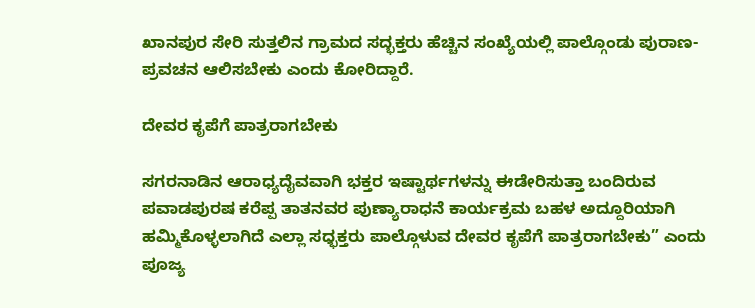ಖಾನಪುರ ಸೇರಿ ಸುತ್ತಲಿನ ಗ್ರಾಮದ ಸದ್ಭಕ್ತರು ಹೆಚ್ಚಿನ ಸಂಖ್ಯೆಯಲ್ಲಿ ಪಾಲ್ಗೊಂಡು ಪುರಾಣ- ಪ್ರವಚನ ಆಲಿಸಬೇಕು ಎಂದು ಕೋರಿದ್ದಾರೆ.

ದೇವರ ಕೃಪೆಗೆ ಪಾತ್ರರಾಗಬೇಕು

ಸಗರನಾಡಿನ ಆರಾಧ್ಯದೈವವಾಗಿ ಭಕ್ತರ ಇಷ್ಟಾರ್ಥಗಳನ್ನು ಈಡೇರಿಸುತ್ತಾ ಬಂದಿರುವ ಪವಾಡಪುರಷ ಕರೆಪ್ಪ ತಾತನವರ ಪುಣ್ಯಾರಾಧನೆ ಕಾರ್ಯಕ್ರಮ ಬಹಳ ಅದ್ದೂರಿಯಾಗಿ ಹಮ್ಮಿಕೊಳ್ಳಲಾಗಿದೆ ಎಲ್ಲಾ ಸಧ್ಭಕ್ತರು ಪಾಲ್ಗೊಳುವ ದೇವರ ಕೃಪೆಗೆ ಪಾತ್ರರಾಗಬೇಕು” ಎಂದು
ಪೂಜ್ಯ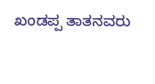ಖಂಡಪ್ಪ ತಾತನವರು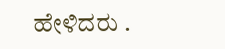ಹೇಳಿದರು .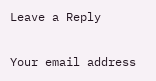Leave a Reply

Your email address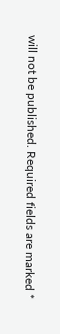will not be published. Required fields are marked *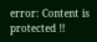error: Content is protected !!